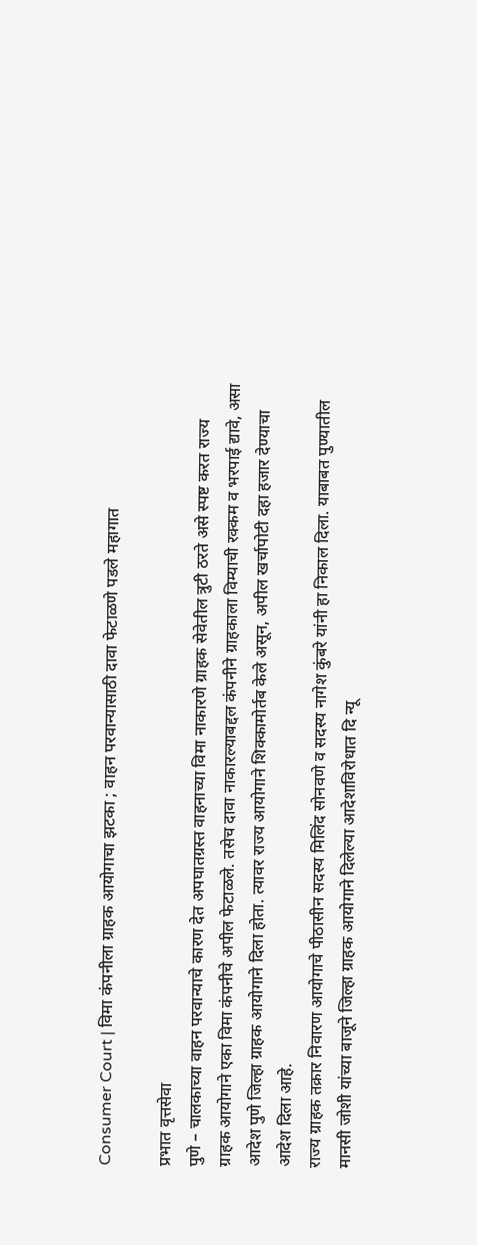Consumer Court | विमा कंपनीला ग्राहक आयोगाचा झटका ; वाहन परवान्यासाठी दावा फेटाळणे पडले महागात

प्रभात वृत्तसेवा
पुणे – चालकाच्या वाहन परवान्याचे कारण देत अपघातग्रस्त वाहनाच्या विमा नाकारणे ग्राहक सेवेतील त्रुटी ठरते असे स्पष्ट करत राज्य ग्राहक आयोगाने एका विमा कंपनीचे अपील फेटाळले. तसेच दावा नाकारल्याबद्दल कंपनीने ग्राहकाला विम्याची रक्कम व भरपाई द्यावे, असा आदेश पुणे जिल्हा ग्राहक आयोगाने दिला होता. त्यावर राज्य आयोगाने शिक्कामोर्तब केले असून, अपील खर्चापोटी दहा हजार देण्याचा आदेश दिला आहे.
राज्य ग्राहक तक्रार निवारण आयोगाचे पीठासीन सदस्य मिलिंद सोनवणे व सदस्य नागेश कुंबरे यांनी हा निकाल दिला. याबाबत पुण्यातील मानसी जोशी यांच्या बाजूने जिल्हा ग्राहक आयोगाने दिलेल्या आदेशाविरोधात दि न्यू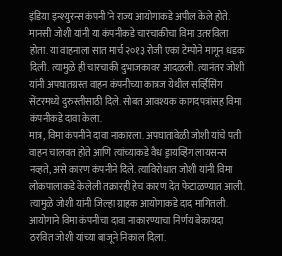इंडिया इन्श्युरन्स कंपनी’ने राज्य आयोगाकडे अपील केले होते. मानसी जोशी यांनी या कंपनीकडे चारचाकीचा विमा उतरविला होता. या वाहनाला सात मार्च २०१३ रोजी एका टेम्पोने मागून धडक दिली. त्यामुळे ही चारचाकी दुभाजकावर आदळली. त्यानंतर जोशी यांनी अपघातग्रस्त वाहन कंपनीच्या कात्रज येथील सर्व्हिसिंग सेंटरमध्ये दुरुस्तीसाठी दिले. सोबत आवश्यक कागदपत्रांसह विमा कंपनीकडे दावा केला.
मात्र, विमा कंपनीने दावा नाकारला. अपघातावेळी जोशी यांचे पती वाहन चालवत होते आणि त्यांच्याकडे वैध ड्रायव्हिंग लायसन्स नव्हते, असे कारण कंपनीने दिले. त्याविरोधात जोशी यांनी विमा लोकपालाकडे केलेली तक्रारही हेच कारण देत फेटाळण्यात आली. त्यामुळे जोशी यांनी जिल्हा ग्राहक आयोगाकडे दाद मागितली. आयोगाने विमा कंपनीचा दावा नाकारण्याचा निर्णय बेकायदा ठरवित जोशी यांच्या बाजूने निकाल दिला.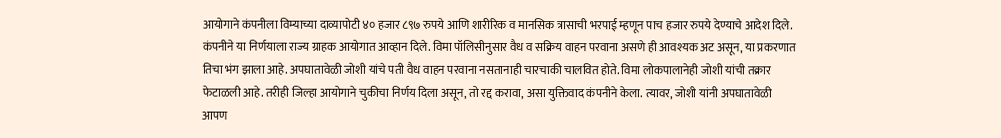आयोगाने कंपनीला विम्याच्या दाव्यापोटी ४० हजार ८९७ रुपये आणि शारीरिक व मानसिक त्रासाची भरपाई म्हणून पाच हजार रुपये देण्याचे आदेश दिले.
कंपनीने या निर्णयाला राज्य ग्राहक आयोगात आव्हान दिले. विमा पॉलिसीनुसार वैध व सक्रिय वाहन परवाना असणे ही आवश्यक अट असून, या प्रकरणात तिचा भंग झाला आहे. अपघातावेळी जोशी यांचे पती वैध वाहन परवाना नसतानाही चारचाकी चालवित होते. विमा लोकपालानेही जोशी यांची तक्रार फेटाळली आहे. तरीही जिल्हा आयोगाने चुकीचा निर्णय दिला असून, तो रद्द करावा, असा युक्तिवाद कंपनीने केला. त्यावर, जोशी यांनी अपघातावेळी आपण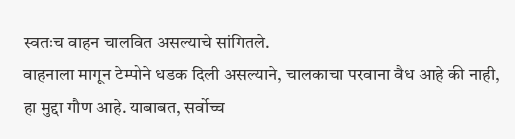स्वतःच वाहन चालवित असल्याचे सांगितले.
वाहनाला मागून टेम्पोने धडक दिली असल्याने, चालकाचा परवाना वैध आहे की नाही, हा मुद्दा गौण आहे. याबाबत, सर्वोच्च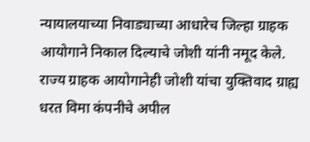न्यायालयाच्या निवाड्याच्या आधारेच जिल्हा ग्राहक आयोगाने निकाल दिल्याचे जोशी यांनी नमूद केले. राज्य ग्राहक आयोगानेही जोशी यांचा युक्तिवाद ग्राह्य धरत विमा कंपनीचे अपील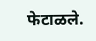फेटाळले.